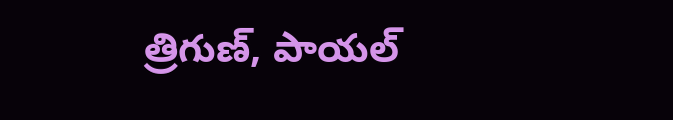త్రిగుణ్, పాయల్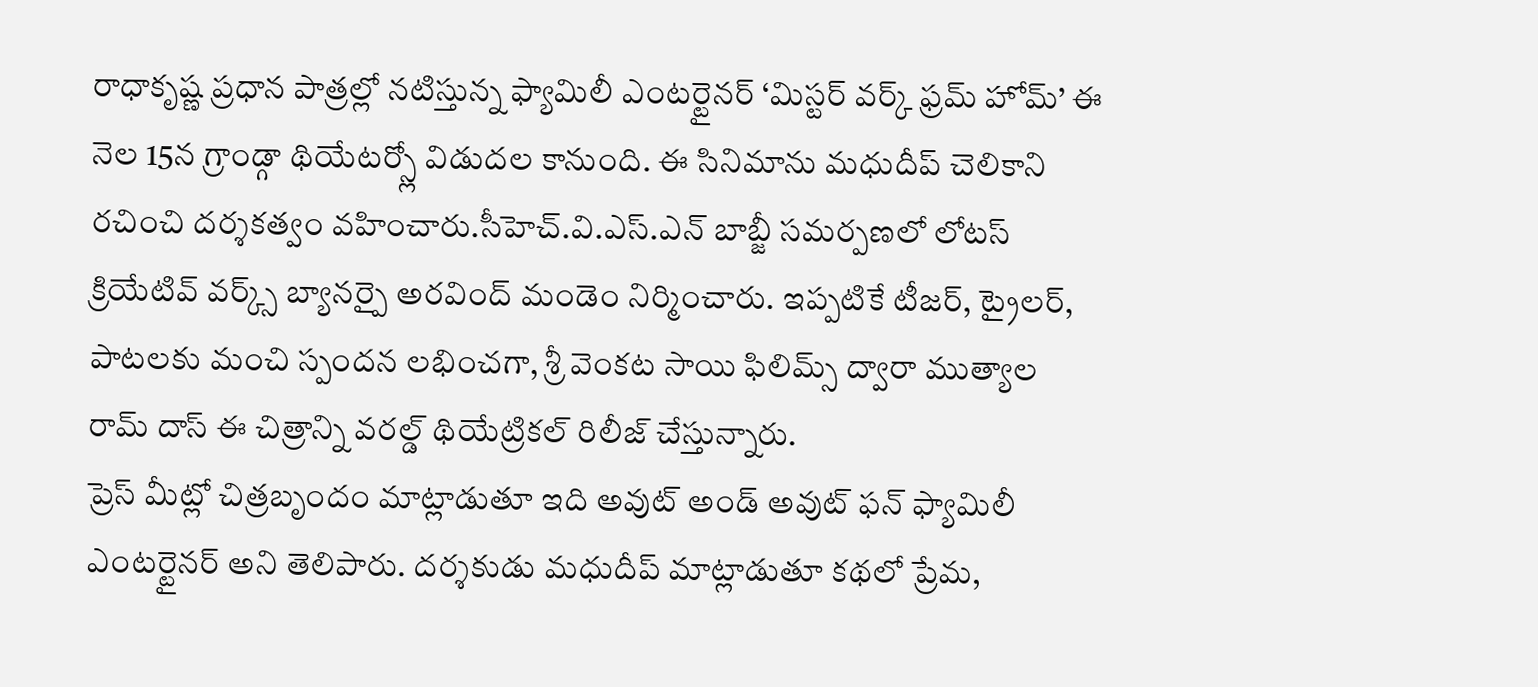రాధాకృష్ణ ప్రధాన పాత్రల్లో నటిస్తున్న ఫ్యామిలీ ఎంటర్టైనర్ ‘మిస్టర్ వర్క్ ఫ్రమ్ హోమ్’ ఈ నెల 15న గ్రాండ్గా థియేటర్స్లో విడుదల కానుంది. ఈ సినిమాను మధుదీప్ చెలికాని రచించి దర్శకత్వం వహించారు.సీహెచ్.వి.ఎస్.ఎన్ బాబ్జీ సమర్పణలో లోటస్ క్రియేటివ్ వర్క్స్ బ్యానర్పై అరవింద్ మండెం నిర్మించారు. ఇప్పటికే టీజర్, ట్రైలర్, పాటలకు మంచి స్పందన లభించగా, శ్రీ వెంకట సాయి ఫిలిమ్స్ ద్వారా ముత్యాల రామ్ దాస్ ఈ చిత్రాన్ని వరల్డ్ థియేట్రికల్ రిలీజ్ చేస్తున్నారు.
ప్రెస్ మీట్లో చిత్రబృందం మాట్లాడుతూ ఇది అవుట్ అండ్ అవుట్ ఫన్ ఫ్యామిలీ ఎంటర్టైనర్ అని తెలిపారు. దర్శకుడు మధుదీప్ మాట్లాడుతూ కథలో ప్రేమ,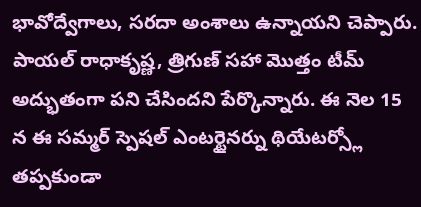భావోద్వేగాలు, సరదా అంశాలు ఉన్నాయని చెప్పారు. పాయల్ రాధాకృష్ణ, త్రిగుణ్ సహా మొత్తం టీమ్ అద్భుతంగా పని చేసిందని పేర్కొన్నారు. ఈ నెల 15 న ఈ సమ్మర్ స్పెషల్ ఎంటర్టైనర్ను థియేటర్స్లో తప్పకుండా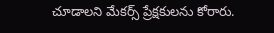చూడాలని మేకర్స్ ప్రేక్షకులను కోరారు.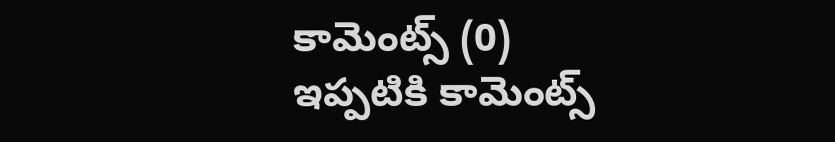కామెంట్స్ (0)
ఇప్పటికి కామెంట్స్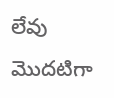లేవు
మొదటిగా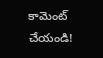కామెంట్ చేయండి!